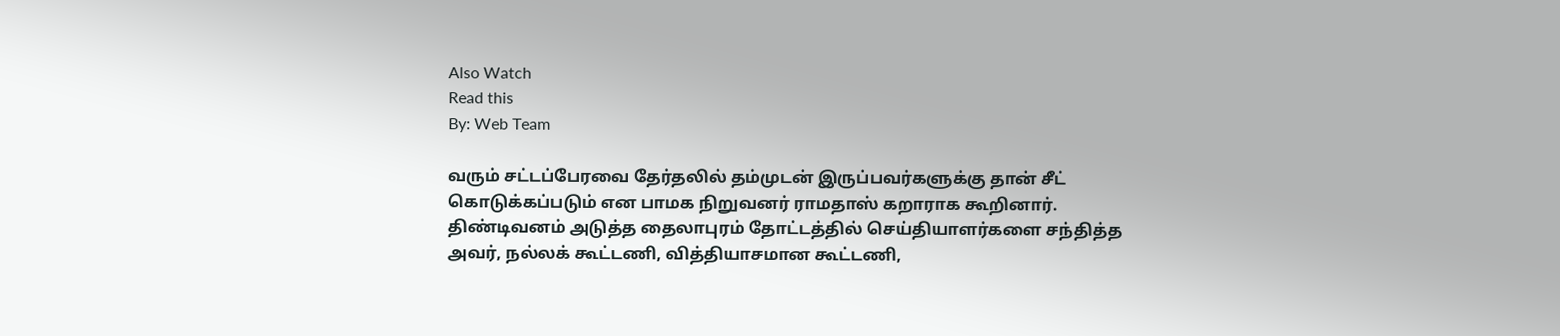Also Watch
Read this
By: Web Team

வரும் சட்டப்பேரவை தேர்தலில் தம்முடன் இருப்பவர்களுக்கு தான் சீட் கொடுக்கப்படும் என பாமக நிறுவனர் ராமதாஸ் கறாராக கூறினார்.
திண்டிவனம் அடுத்த தைலாபுரம் தோட்டத்தில் செய்தியாளர்களை சந்தித்த அவர், நல்லக் கூட்டணி, வித்தியாசமான கூட்டணி,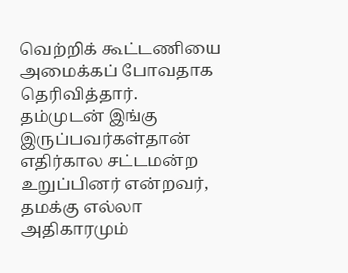வெற்றிக் கூட்டணியை அமைக்கப் போவதாக தெரிவித்தார்.
தம்முடன் இங்கு இருப்பவர்கள்தான் எதிர்கால சட்டமன்ற உறுப்பினர் என்றவர், தமக்கு எல்லா அதிகாரமும்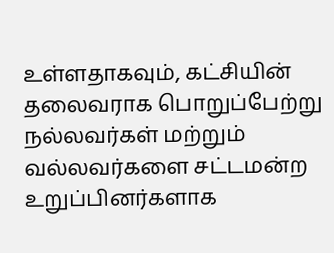உள்ளதாகவும், கட்சியின் தலைவராக பொறுப்பேற்று நல்லவர்கள் மற்றும் வல்லவர்களை சட்டமன்ற உறுப்பினர்களாக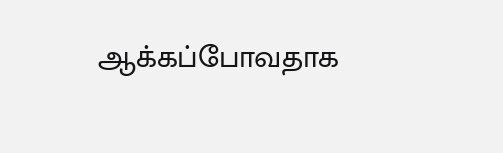ஆக்கப்போவதாக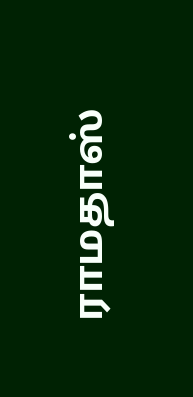ராமதாஸ்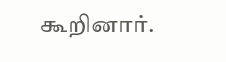கூறினார்.